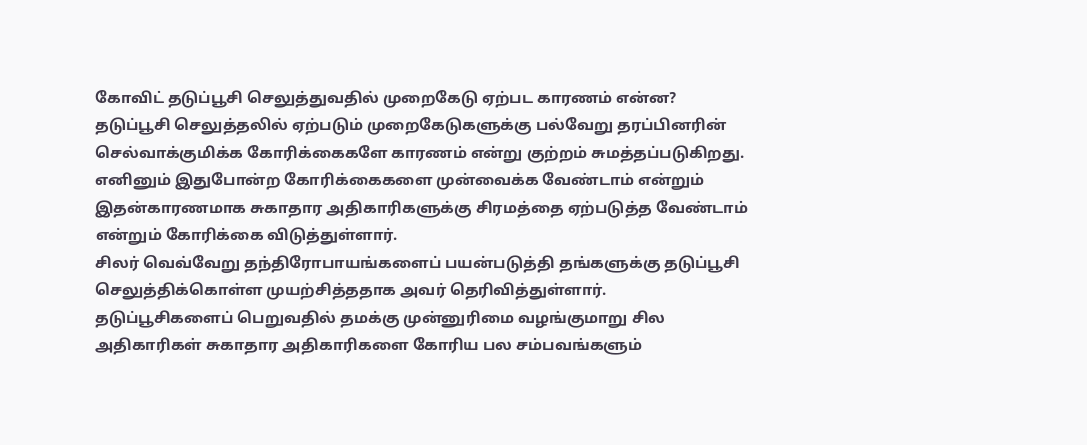கோவிட் தடுப்பூசி செலுத்துவதில் முறைகேடு ஏற்பட காரணம் என்ன?
தடுப்பூசி செலுத்தலில் ஏற்படும் முறைகேடுகளுக்கு பல்வேறு தரப்பினரின் செல்வாக்குமிக்க கோரிக்கைகளே காரணம் என்று குற்றம் சுமத்தப்படுகிறது.
எனினும் இதுபோன்ற கோரிக்கைகளை முன்வைக்க வேண்டாம் என்றும் இதன்காரணமாக சுகாதார அதிகாரிகளுக்கு சிரமத்தை ஏற்படுத்த வேண்டாம் என்றும் கோரிக்கை விடுத்துள்ளார்.
சிலர் வெவ்வேறு தந்திரோபாயங்களைப் பயன்படுத்தி தங்களுக்கு தடுப்பூசி செலுத்திக்கொள்ள முயற்சித்ததாக அவர் தெரிவித்துள்ளார்.
தடுப்பூசிகளைப் பெறுவதில் தமக்கு முன்னுரிமை வழங்குமாறு சில அதிகாரிகள் சுகாதார அதிகாரிகளை கோரிய பல சம்பவங்களும்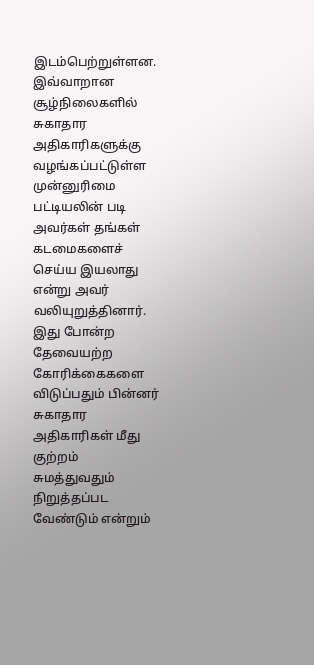இடம்பெற்றுள்ளன.
இவ்வாறான சூழ்நிலைகளில் சுகாதார அதிகாரிகளுக்கு வழங்கப்பட்டுள்ள முன்னுரிமை பட்டியலின் படி அவர்கள் தங்கள் கடமைகளைச் செய்ய இயலாது என்று அவர் வலியுறுத்தினார்.
இது போன்ற தேவையற்ற கோரிக்கைகளை விடுப்பதும் பின்னர் சுகாதார அதிகாரிகள் மீது குற்றம் சுமத்துவதும் நிறுத்தப்பட வேண்டும் என்றும்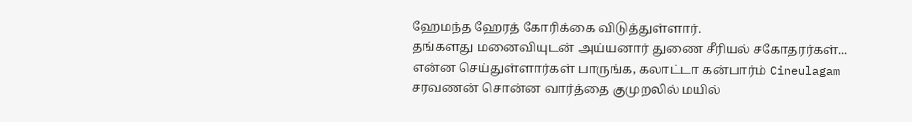ஹேமந்த ஹேரத் கோரிக்கை விடுத்துள்ளார்.
தங்களது மனைவியுடன் அய்யனார் துணை சீரியல் சகோதரர்கள்... என்ன செய்துள்ளார்கள் பாருங்க, கலாட்டா கன்பார்ம் Cineulagam
சரவணன் சொன்ன வார்த்தை குமுறலில் மயில்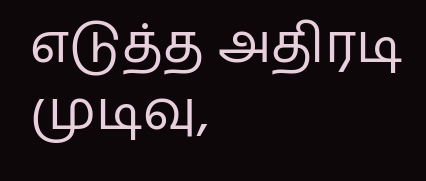எடுத்த அதிரடி முடிவு,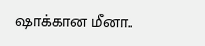ஷாக்கான மீனா..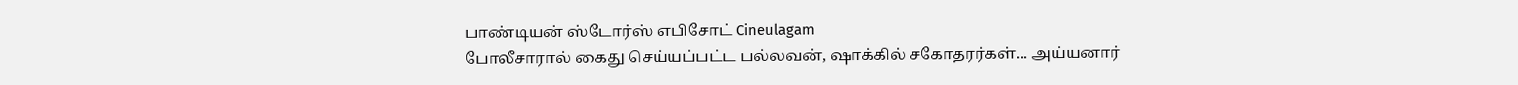பாண்டியன் ஸ்டோர்ஸ் எபிசோட் Cineulagam
போலீசாரால் கைது செய்யப்பட்ட பல்லவன், ஷாக்கில் சகோதரர்கள்... அய்யனார்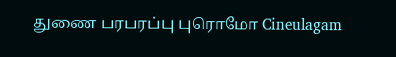துணை பரபரப்பு புரொமோ Cineulagam